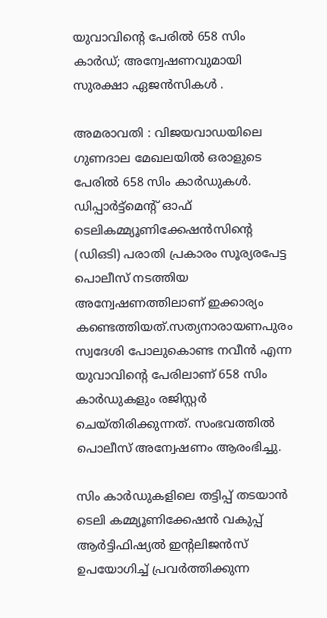യുവാവിന്റെ പേരിൽ 658 സിം കാർഡ്; അന്വേഷണവുമായി സുരക്ഷാ ഏജൻസികൾ .

അമരാവതി : വിജയവാഡയിലെ ഗുണദാല മേഖലയില്‍ ഒരാളുടെ പേരില്‍ 658 സിം കാര്‍ഡുകള്‍. ഡിപ്പാര്‍ട്ട്‌മെന്‍റ് ഓഫ് ടെലികമ്മ്യൂണിക്കേഷൻസിന്‍റെ (ഡിഒടി) പരാതി പ്രകാരം സൂര്യരപേട്ട പൊലീസ് നടത്തിയ അന്വേഷണത്തിലാണ് ഇക്കാര്യം കണ്ടെത്തിയത്.സത്യനാരായണപുരം സ്വദേശി പോലുകൊണ്ട നവീൻ എന്ന യുവാവിന്‍റെ പേരിലാണ് 658 സിം കാര്‍ഡുകളും രജിസ്റ്റര്‍ ചെയ്‌തിരിക്കുന്നത്. സംഭവത്തില്‍ പൊലീസ് അന്വേഷണം ആരംഭിച്ചു.

സിം കാര്‍ഡുകളിലെ തട്ടിപ്പ് തടയാൻ ടെലി കമ്മ്യൂണിക്കേഷൻ വകുപ്പ് ആര്‍ട്ടിഫിഷ്യല്‍ ഇന്‍റലിജൻസ് ഉപയോഗിച്ച്‌ പ്രവര്‍ത്തിക്കുന്ന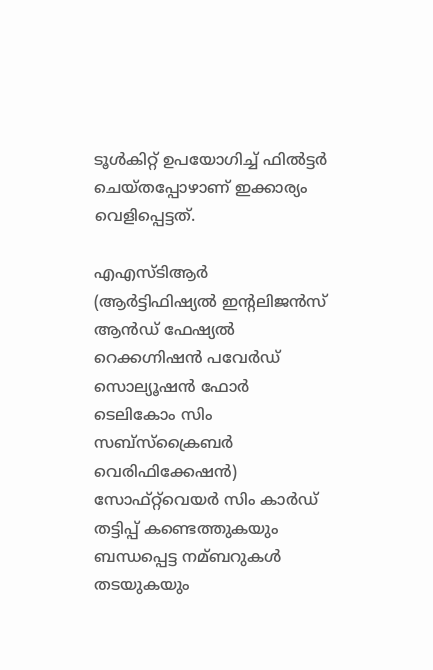ടൂള്‍കിറ്റ് ഉപയോഗിച്ച്‌ ഫില്‍ട്ടര്‍ ചെയ്‌തപ്പോഴാണ് ഇക്കാര്യം വെളിപ്പെട്ടത്.

എഎസ്‌ടിആര്‍ (ആര്‍ട്ടിഫിഷ്യല്‍ ഇന്‍റലിജൻസ് ആൻഡ് ഫേഷ്യല്‍ റെക്കഗ്നിഷൻ പവേര്‍ഡ് സൊല്യൂഷൻ ഫോര്‍ ടെലികോം സിം സബ്‌സ്‌ക്രൈബര്‍ വെരിഫിക്കേഷൻ) സോഫ്‌റ്റ്‌വെയര്‍ സിം കാര്‍ഡ് തട്ടിപ്പ് കണ്ടെത്തുകയും ബന്ധപ്പെട്ട നമ്ബറുകള്‍ തടയുകയും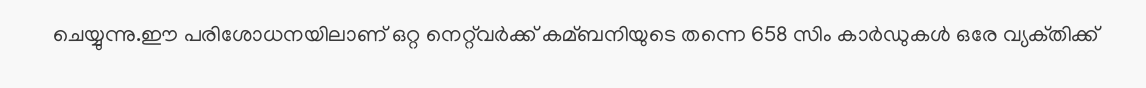ചെയ്യുന്നു.ഈ പരിശോധനയിലാണ് ഒറ്റ നെറ്റ്‌വര്‍ക്ക് കമ്ബനിയുടെ തന്നെ 658 സിം കാര്‍ഡുകള്‍ ഒരേ വ്യക്‌തിക്ക്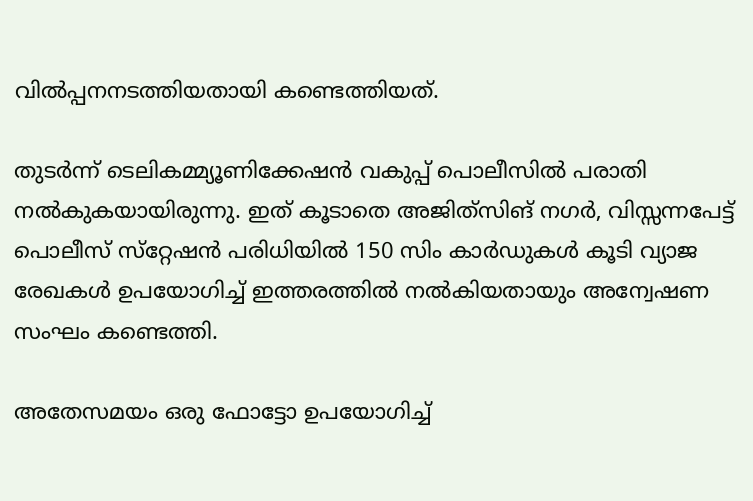വില്‍പ്പനനടത്തിയതായി കണ്ടെത്തിയത്.

തുടര്‍ന്ന് ടെലികമ്മ്യൂണിക്കേഷൻ വകുപ്പ് പൊലീസില്‍ പരാതി നല്‍കുകയായിരുന്നു. ഇത് കൂടാതെ അജിത്‌സിങ് നഗര്‍, വിസ്സന്നപേട്ട് പൊലീസ് സ്‌റ്റേഷൻ പരിധിയില്‍ 150 സിം കാര്‍ഡുകള്‍ കൂടി വ്യാജ രേഖകള്‍ ഉപയോഗിച്ച്‌ ഇത്തരത്തില്‍ നല്‍കിയതായും അന്വേഷണ സംഘം കണ്ടെത്തി.

അതേസമയം ഒരു ഫോട്ടോ ഉപയോഗിച്ച്‌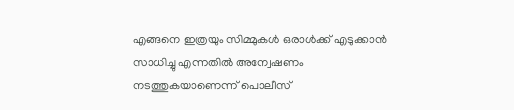എങ്ങനെ ഇത്രയും സിമ്മുകള്‍ ഒരാള്‍ക്ക് എടുക്കാൻ സാധിച്ചു എന്നതില്‍ അന്വേഷണം നടത്തുകയാണെന്ന് പൊലീസ്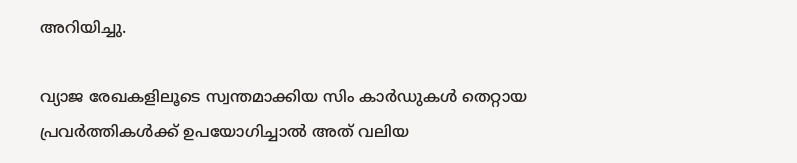അറിയിച്ചു.

വ്യാജ രേഖകളിലൂടെ സ്വന്തമാക്കിയ സിം കാര്‍ഡുകള്‍ തെറ്റായ പ്രവര്‍ത്തികള്‍ക്ക് ഉപയോഗിച്ചാല്‍ അത് വലിയ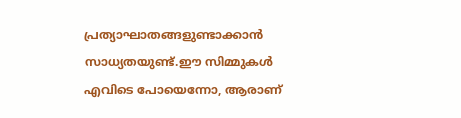പ്രത്യാഘാതങ്ങളുണ്ടാക്കാൻ സാധ്യതയുണ്ട്.ഈ സിമ്മുകള്‍ എവിടെ പോയെന്നോ, ആരാണ്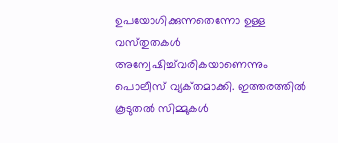ഉപയോഗിക്കുന്നതെന്നോ ഉള്ള വസ്‌തുതകള്‍ അന്വേഷിച്ച്‌വരികയാണെന്നും പൊലീസ് വ്യക്‌തമാക്കി. ഇത്തരത്തില്‍ കൂടുതല്‍ സിമ്മുകള്‍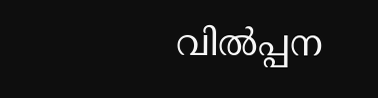വില്‍പ്പന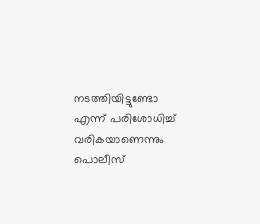നടത്തിയിട്ടുണ്ടോ എന്ന് പരിശോധിച്ച്‌ വരികയാണെന്നും പൊലീസ്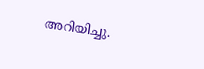അറിയിച്ചു.